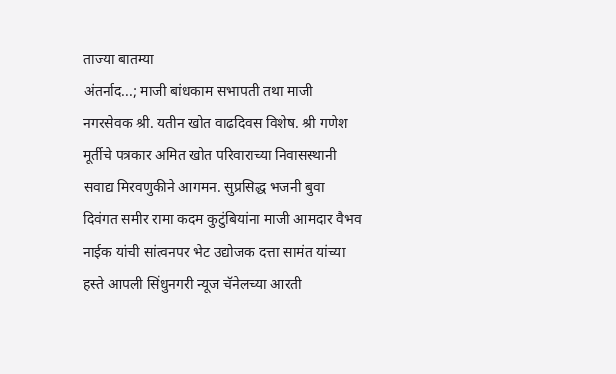ताज्या बातम्या
अंतर्नाद...; माजी बांधकाम सभापती तथा माजी नगरसेवक श्री. यतीन खोत वाढदिवस विशेष. श्री गणेश मूर्तीचे पत्रकार अमित खोत परिवाराच्या निवासस्थानी सवाद्य मिरवणुकीने आगमन. सुप्रसिद्ध भजनी बुवा दिवंगत समीर रामा कदम कुटुंबियांना माजी आमदार वैभव नाईक यांची सांत्वनपर भेट उद्योजक दत्ता सामंत यांच्या हस्ते आपली सिंधुनगरी न्यूज चॅनेलच्या आरती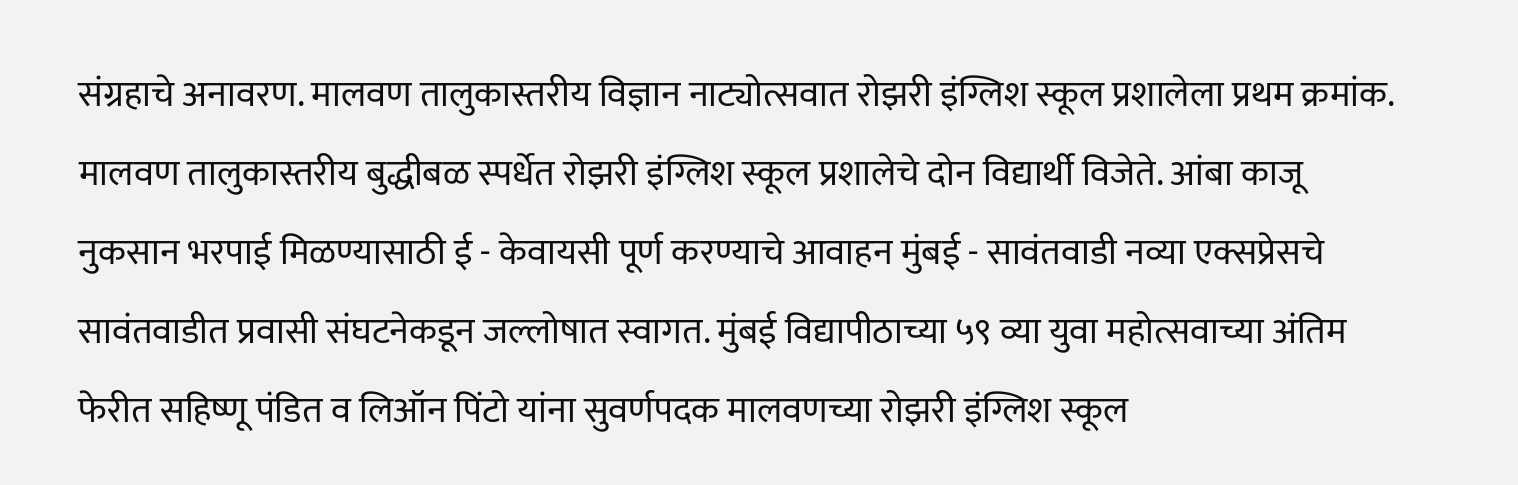संग्रहाचे अनावरण. मालवण तालुकास्तरीय विज्ञान नाट्योत्सवात रोझरी इंग्लिश स्कूल प्रशालेला प्रथम क्रमांक. मालवण तालुकास्तरीय बुद्धीबळ स्पर्धेत रोझरी इंग्लिश स्कूल प्रशालेचे दोन विद्यार्थी विजेते. आंबा काजू नुकसान भरपाई मिळण्यासाठी ई - केवायसी पूर्ण करण्याचे आवाहन मुंबई - सावंतवाडी नव्या एक्सप्रेसचे सावंतवाडीत प्रवासी संघटनेकडून जल्लोषात स्वागत. मुंबई विद्यापीठाच्या ५९ व्या युवा महोत्सवाच्या अंतिम फेरीत सहिष्णू पंडित व लिऑन पिंटो यांना सुवर्णपदक मालवणच्या रोझरी इंग्लिश स्कूल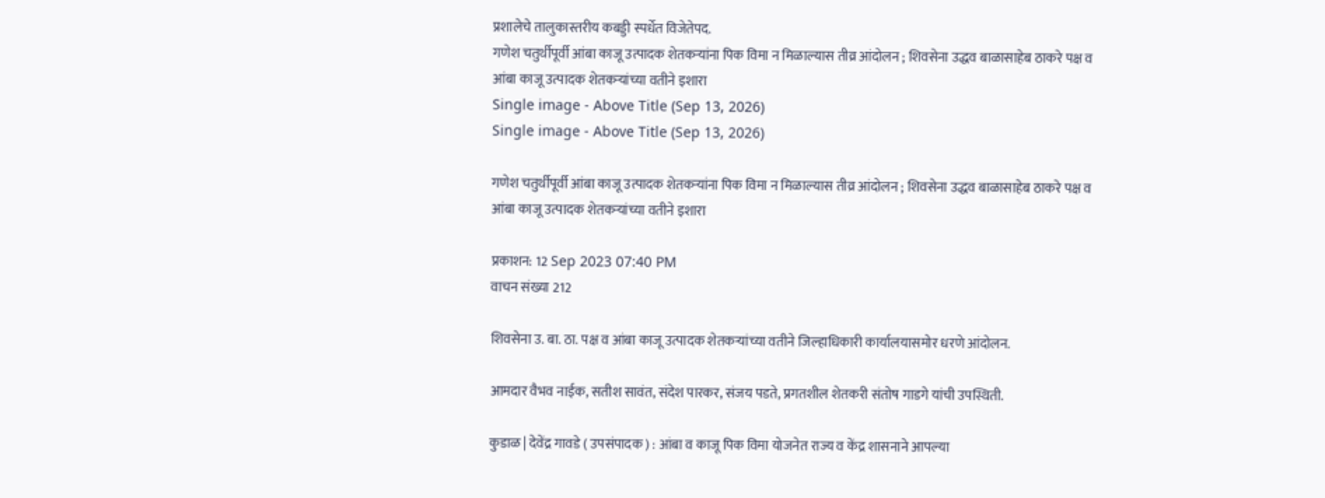प्रशालेचे तालुकास्तरीय कबड्डी स्पर्धेत विजेतेपद.
गणेश चतुर्थीपूर्वी आंबा काजू उत्पादक शेतकऱ्यांना पिक विमा न मिळाल्यास तीव्र आंदोलन ; शिवसेना उद्धव बाळासाहेब ठाकरे पक्ष व आंबा काजू उत्पादक शेतकऱ्यांच्या वतीने इशारा
Single image - Above Title (Sep 13, 2026)
Single image - Above Title (Sep 13, 2026)

गणेश चतुर्थीपूर्वी आंबा काजू उत्पादक शेतकऱ्यांना पिक विमा न मिळाल्यास तीव्र आंदोलन ; शिवसेना उद्धव बाळासाहेब ठाकरे पक्ष व आंबा काजू उत्पादक शेतकऱ्यांच्या वतीने इशारा

प्रकाशन: 12 Sep 2023 07:40 PM
वाचन संख्या 212

शिवसेना उ. बा. ठा. पक्ष व आंबा काजू उत्पादक शेतकऱ्यांच्या वतीने जिल्हाधिकारी कार्यालयासमोर धरणे आंदोलन.

आमदार वैभव नाईक, सतीश सावंत, संदेश पारकर, संजय पडते, प्रगतशील शेतकरी संतोष गाडगे यांची उपस्थिती.

कुडाळ | देवेंद्र गावडे ( उपसंपादक ) : आंबा व काजू पिक विमा योजनेत राज्य व केंद्र शासनाने आपल्या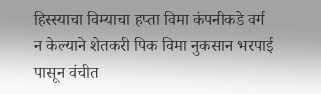हिस्स्याचा विम्याचा हप्ता विमा कंपनीकडे वर्ग न केल्याने शेतकरी पिक विमा नुकसान भरपाई पासून वंचीत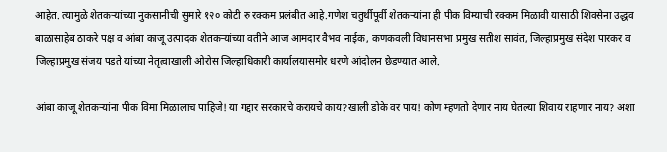आहेत. त्यामुळे शेतकऱ्यांच्या नुकसानीची सुमारे १२० कोटी रु रक्कम प्रलंबीत आहे.गणेश चतुर्थीपूर्वी शेतकऱ्यांना ही पीक विम्याची रक्कम मिळावी यासाठी शिवसेना उद्धव बाळासाहेब ठाकरे पक्ष व आंबा काजू उत्पादक शेतकऱ्यांच्या वतीने आज आमदार वैभव नाईक, कणकवली विधानसभा प्रमुख सतीश सावंत, जिल्हाप्रमुख संदेश पारकर व जिल्हाप्रमुख संजय पडते यांच्या नेतृत्वाखाली ओरोस जिल्हाधिकारी कार्यालयासमोर धरणे आंदोलन छेडण्यात आले.

आंबा काजू शेतकऱ्यांना पीक विमा मिळालाच पाहिजे! या गद्दार सरकारचे करायचे काय?खाली डोके वर पाय! कोण म्हणतो देणार नाय घेतल्या शिवाय राहणार नाय? अशा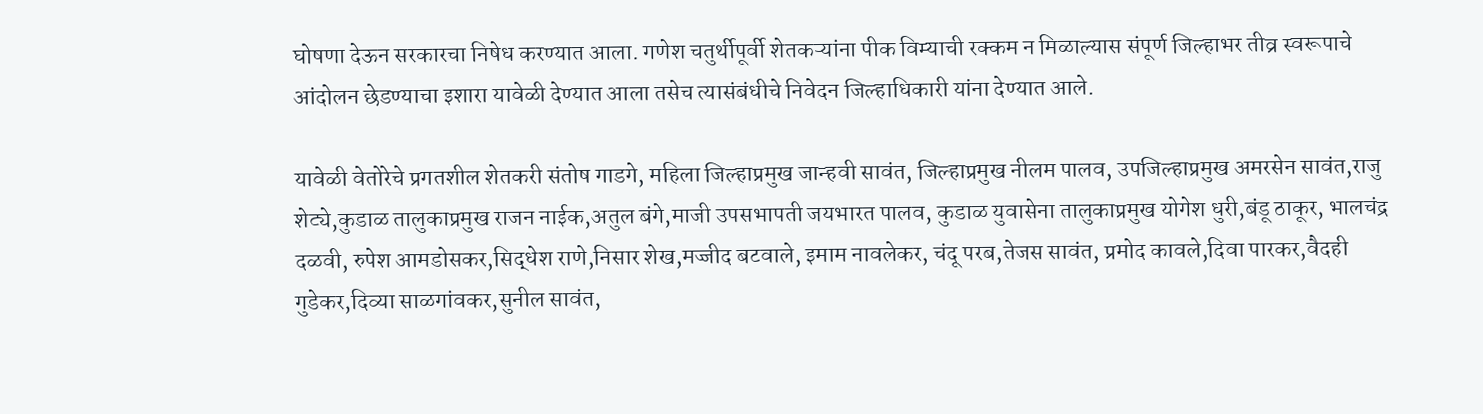घोषणा देऊन सरकारचा निषेध करण्यात आला. गणेश चतुर्थीपूर्वी शेतकऱ्यांना पीक विम्याची रक्कम न मिळाल्यास संपूर्ण जिल्हाभर तीव्र स्वरूपाचे आंदोलन छेडण्याचा इशारा यावेळी देण्यात आला तसेच त्यासंबंधीचे निवेदन जिल्हाधिकारी यांना देण्यात आले.

यावेळी वेतोरेचे प्रगतशील शेतकरी संतोष गाडगे, महिला जिल्हाप्रमुख जान्हवी सावंत, जिल्हाप्रमुख नीलम पालव, उपजिल्हाप्रमुख अमरसेन सावंत,राजु शेट्ये,कुडाळ तालुकाप्रमुख राजन नाईक,अतुल बंगे,माजी उपसभापती जयभारत पालव, कुडाळ युवासेना तालुकाप्रमुख योगेश धुरी,बंडू ठाकूर, भालचंद्र दळवी, रुपेश आमडोसकर,सिद्धेश राणे,निसार शेख,मज्जीद बटवाले, इमाम नावलेकर, चंदू परब,तेजस सावंत, प्रमोद कावले,दिवा पारकर,वैदही गुडेकर,दिव्या साळगांवकर,सुनील सावंत,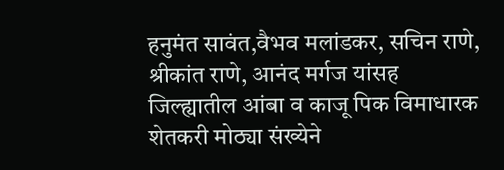हनुमंत सावंत,वैभव मलांडकर, सचिन राणे, श्रीकांत राणे, आनंद मर्गज यांसह जिल्ह्यातील आंबा व काजू पिक विमाधारक शेतकरी मोठ्या संख्येने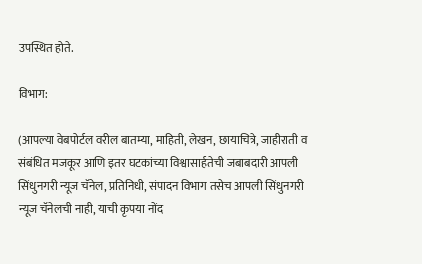उपस्थित होते.

विभाग:

(आपल्या वेबपोर्टल वरील बातम्या, माहिती, लेखन, छायाचित्रे, जाहीराती व संबंधित मजकूर आणि इतर घटकांच्या विश्वासार्हतेची जबाबदारी आपली सिंधुनगरी न्यूज चॅनेल, प्रतिनिधी, संपादन विभाग तसेच आपली सिंधुनगरी न्यूज चॅनेलची नाही, याची कृपया नोंद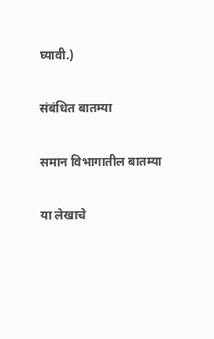घ्यावी.)

संबंधित बातम्या

समान विभागातील बातम्या

या लेखाचे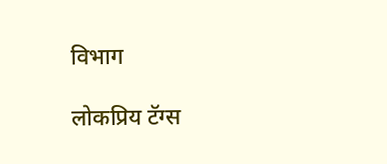विभाग

लोकप्रिय टॅग्स